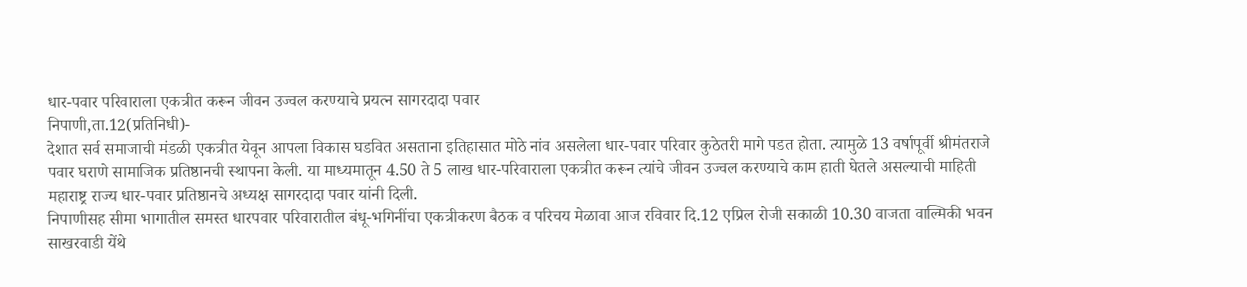धार-पवार परिवाराला एकत्रीत करून जीवन उज्वल करण्याचे प्रयत्न सागरदादा पवार
निपाणी,ता.12(प्रतिनिधी)-
देशात सर्व समाजाची मंडळी एकत्रीत येवून आपला विकास घडवित असताना इतिहासात मोठे नांव असलेला धार-पवार परिवार कुठेतरी मागे पडत होता. त्यामुळे 13 वर्षापूर्वी श्रीमंतराजे पवार घराणे सामाजिक प्रतिष्ठानची स्थापना केली. या माध्यमातून 4.50 ते 5 लाख धार-परिवाराला एकत्रीत करून त्यांचे जीवन उज्वल करण्याचे काम हाती घेतले असल्याची माहिती महाराष्ट्र राज्य धार-पवार प्रतिष्ठानचे अध्यक्ष सागरदादा पवार यांनी दिली.
निपाणीसह सीमा भागातील समस्त धारपवार परिवारातील बंधू-भगिनींचा एकत्रीकरण बैठक व परिचय मेळावा आज रविवार दि.12 एप्रिल रोजी सकाळी 10.30 वाजता वाल्मिकी भवन साखरवाडी येंथे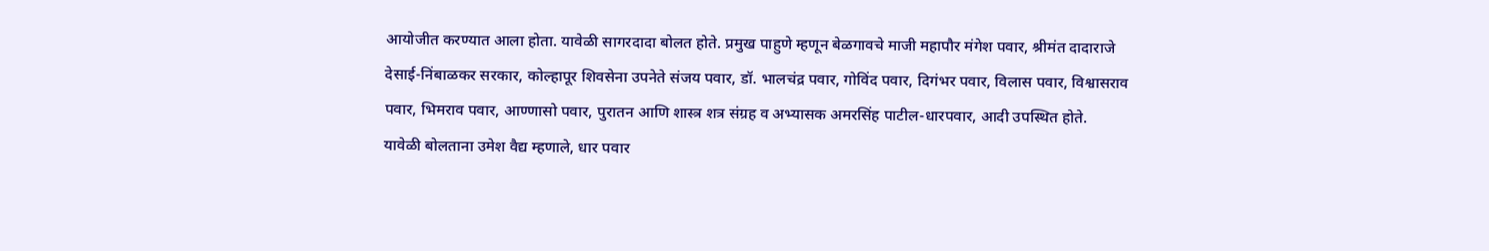आयोजीत करण्यात आला होता. यावेळी सागरदादा बोलत होते. प्रमुख पाहुणे म्हणून बेळगावचे माजी महापौर मंगेश पवार, श्रीमंत दादाराजे देसाई-निंबाळकर सरकार, कोल्हापूर शिवसेना उपनेते संजय पवार, डॉ. भालचंद्र पवार, गोविंद पवार, दिगंभर पवार, विलास पवार, विश्वासराव पवार, भिमराव पवार, आण्णासो पवार, पुरातन आणि शास्त्र शत्र संग्रह व अभ्यासक अमरसिंह पाटील-धारपवार, आदी उपस्थित होते.
यावेळी बोलताना उमेश वैद्य म्हणाले, धार पवार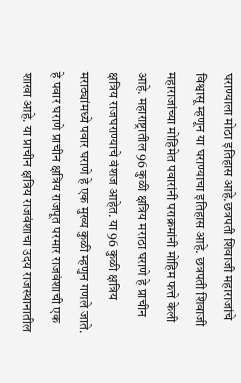घराण्याला मोठा इतिहास आहे.छत्रपती शिवाजी महाराजांचे विश्वासू म्हणून या घराण्याचा इतिहास आहे. छत्रपती शिवाजी महाराजांच्या मोहिमेत पवारांनी पराक्रमांनी मोहिम फत्ते केली आहे. महाराष्ट्रातील 96 कुळी क्षत्रिय मराठा घराणे हे प्राचीन क्षत्रिय राजघराण्याचे वंशज आहेत. या 96 कुळी क्षत्रिय मराठ्यांमध्ये पवार घराणे हे एक मुख्य कुळी म्हणुन गणले जाते. हे पवार घराणे प्राचीन क्षत्रिय राजपूत परमार राजवंशाची एक शाखा आहे. या प्राचीन क्षत्रिय राजवंशाचा उदय राजस्थानातील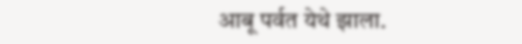आबू पर्वत येथे झाला.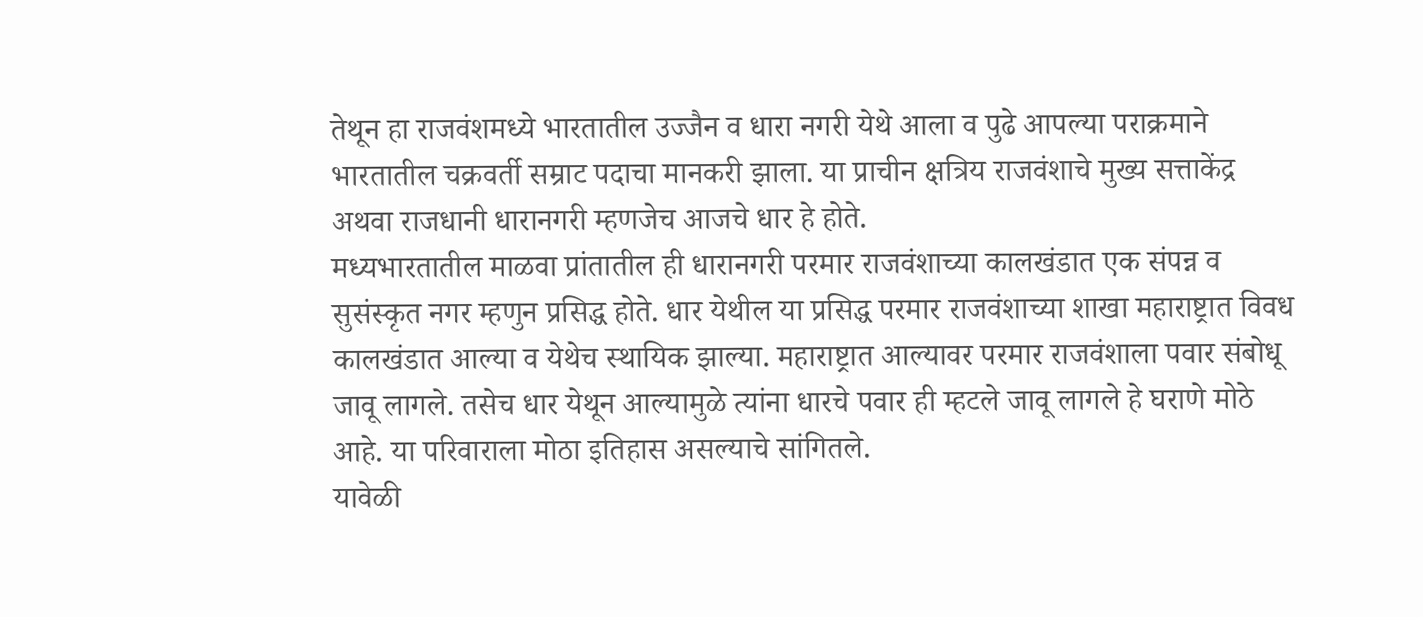तेथून हा राजवंशमध्ये भारतातील उज्जैन व धारा नगरी येथे आला व पुढे आपल्या पराक्रमाने भारतातील चक्रवर्ती सम्राट पदाचा मानकरी झाला. या प्राचीन क्षत्रिय राजवंशाचे मुख्य सत्ताकेंद्र अथवा राजधानी धारानगरी म्हणजेच आजचे धार हे होते.
मध्यभारतातील माळवा प्रांतातील ही धारानगरी परमार राजवंशाच्या कालखंडात एक संपन्न व सुसंस्कृत नगर म्हणुन प्रसिद्ध होते. धार येथील या प्रसिद्ध परमार राजवंशाच्या शाखा महाराष्ट्रात विवध कालखंडात आल्या व येथेच स्थायिक झाल्या. महाराष्ट्रात आल्यावर परमार राजवंशाला पवार संबोधू जावू लागले. तसेच धार येथून आल्यामुळे त्यांना धारचे पवार ही म्हटले जावू लागले हे घराणे मोठे आहे. या परिवाराला मोठा इतिहास असल्याचे सांगितले.
यावेळी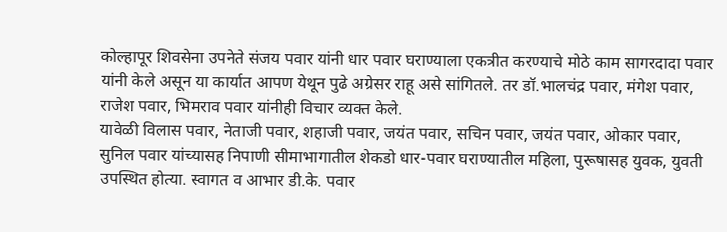कोल्हापूर शिवसेना उपनेते संजय पवार यांनी धार पवार घराण्याला एकत्रीत करण्याचे मोठे काम सागरदादा पवार यांनी केले असून या कार्यात आपण येथून पुढे अग्रेसर राहू असे सांगितले. तर डॉ.भालचंद्र पवार, मंगेश पवार, राजेश पवार, भिमराव पवार यांनीही विचार व्यक्त केले.
यावेळी विलास पवार, नेताजी पवार, शहाजी पवार, जयंत पवार, सचिन पवार, जयंत पवार, ओकार पवार, सुनिल पवार यांच्यासह निपाणी सीमाभागातील शेकडो धार-पवार घराण्यातील महिला, पुरूषासह युवक, युवती उपस्थित होत्या. स्वागत व आभार डी.के. पवार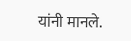यांनी मानले.